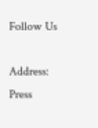Follow Us

Address: Press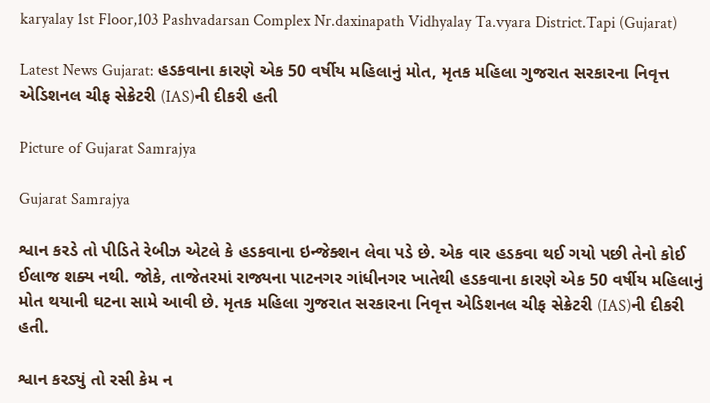karyalay 1st Floor,103 Pashvadarsan Complex Nr.daxinapath Vidhyalay Ta.vyara District.Tapi (Gujarat)

Latest News Gujarat: હડકવાના કારણે એક 50 વર્ષીય મહિલાનું મોત, મૃતક મહિલા ગુજરાત સરકારના નિવૃત્ત એડિશનલ ચીફ સેક્રેટરી (IAS)ની દીકરી હતી

Picture of Gujarat Samrajya

Gujarat Samrajya

શ્વાન કરડે તો પીડિતે રેબીઝ એટલે કે હડકવાના ઇન્જેક્શન લેવા પડે છે. એક વાર હડકવા થઈ ગયો પછી તેનો કોઈ ઈલાજ શક્ય નથી. જોકે, તાજેતરમાં રાજ્યના પાટનગર ગાંધીનગર ખાતેથી હડકવાના કારણે એક 50 વર્ષીય મહિલાનું મોત થયાની ઘટના સામે આવી છે. મૃતક મહિલા ગુજરાત સરકારના નિવૃત્ત એડિશનલ ચીફ સેક્રેટરી (IAS)ની દીકરી હતી.

શ્વાન કરડ્યું તો રસી કેમ ન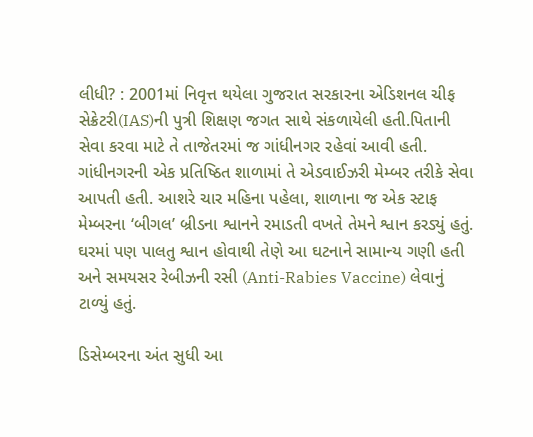લીધી? : 2001માં નિવૃત્ત થયેલા ગુજરાત સરકારના એડિશનલ ચીફ સેક્રેટરી(IAS)ની પુત્રી શિક્ષણ જગત સાથે સંકળાયેલી હતી.પિતાની સેવા કરવા માટે તે તાજેતરમાં જ ગાંધીનગર રહેવાં આવી હતી. ગાંધીનગરની એક પ્રતિષ્ઠિત શાળામાં તે એડવાઈઝરી મેમ્બર તરીકે સેવા આપતી હતી. આશરે ચાર મહિના પહેલા, શાળાના જ એક સ્ટાફ મેમ્બરના ‘બીગલ’ બ્રીડના શ્વાનને રમાડતી વખતે તેમને શ્વાન કરડ્યું હતું. ઘરમાં પણ પાલતુ શ્વાન હોવાથી તેણે આ ઘટનાને સામાન્ય ગણી હતી અને સમયસર રેબીઝની રસી (Anti-Rabies Vaccine) લેવાનું ટાળ્યું હતું.

ડિસેમ્બરના અંત સુધી આ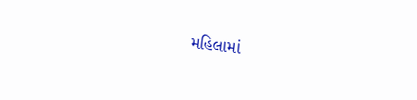મહિલામાં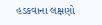હડકવાના લક્ષણો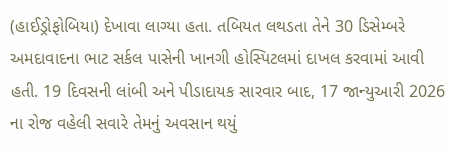(હાઈડ્રોફોબિયા) દેખાવા લાગ્યા હતા. તબિયત લથડતા તેને 30 ડિસેમ્બરે અમદાવાદના ભાટ સર્કલ પાસેની ખાનગી હોસ્પિટલમાં દાખલ કરવામાં આવી હતી. 19 દિવસની લાંબી અને પીડાદાયક સારવાર બાદ, 17 જાન્યુઆરી 2026 ના રોજ વહેલી સવારે તેમનું અવસાન થયું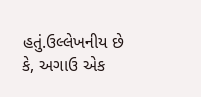હતું.ઉલ્લેખનીય છે કે, અગાઉ એક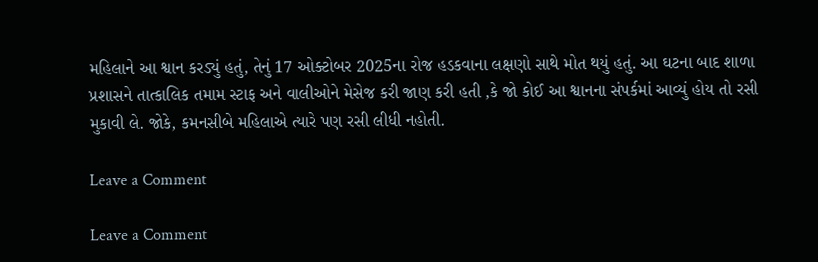મહિલાને આ શ્વાન કરડ્યું હતું, તેનું 17 ઓક્ટોબર 2025ના રોજ હડકવાના લક્ષણો સાથે મોત થયું હતું. આ ઘટના બાદ શાળા પ્રશાસને તાત્કાલિક તમામ સ્ટાફ અને વાલીઓને મેસેજ કરી જાણ કરી હતી ,કે જો કોઈ આ શ્વાનના સંપર્કમાં આવ્યું હોય તો રસી મુકાવી લે. જોકે, કમનસીબે મહિલાએ ત્યારે પણ રસી લીધી નહોતી.

Leave a Comment

Leave a Comment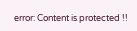error: Content is protected !!